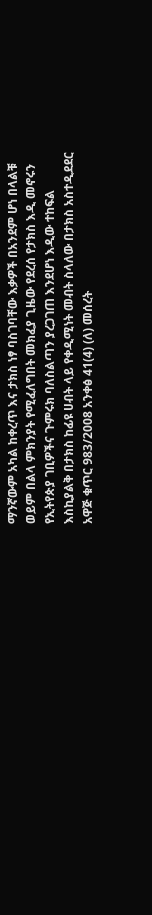ማንኛውም አካል ከቀረጥ እና ታክስ ነፃ ባስገባቸው እቃዎች በአንደም ሆነ በላልቹ ወይም በልላ ምክንያት የሚፈለግበት መክፈያ ጊዜው የደረሰ የታክስ እዲ መኖሩን የኢትየጵያ ገቢዎችና ጉምሩክ ባለስልጣን ያረጋገጠ እንደሆነ እዲው ተከፍል እስኪያልቅ በታክስ ከፊዩ ሀብት ላይ የቀዲሚነት መብት ስላለው በታክስ አስተዲደደር አዋጅ ቁጥር 983/2008 አንቀፅ 41(4) (ለ) መሰረት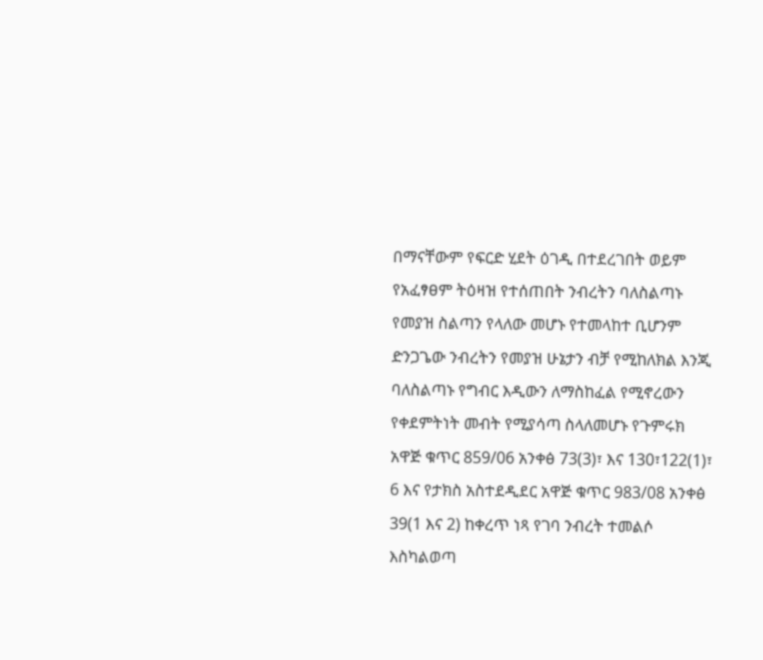በማናቸውም የፍርድ ሂደት ዕገዲ በተደረገበት ወይም የአፈፃፀም ትዕዛዝ የተሰጠበት ንብረትን ባለስልጣኑ የመያዝ ስልጣን የላለው መሆኑ የተመላከተ ቢሆንም ድንጋጌው ንብረትን የመያዝ ሁኔታን ብቻ የሚከለክል እንጂ ባለስልጣኑ የግብር እዲውን ለማስከፈል የሚኖረውን የቀደምትነት መብት የሚያሳጣ ስላለመሆኑ የጉምሩክ አዋጅ ቁጥር 859/06 አንቀፅ 73(3)፣ እና 130፣122(1)፣ 6 እና የታክስ አስተደዲደር አዋጅ ቁጥር 983/08 አንቀፅ 39(1 እና 2) ከቀረጥ ነጻ የገባ ንብረት ተመልሶ እስካልወጣ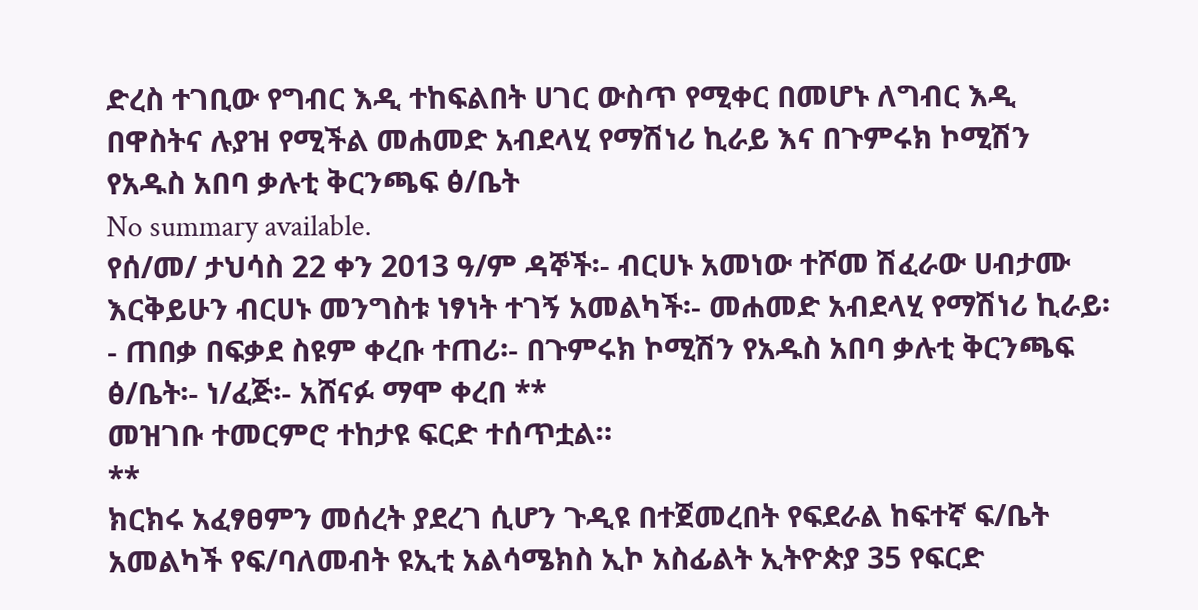ድረስ ተገቢው የግብር እዲ ተከፍልበት ሀገር ውስጥ የሚቀር በመሆኑ ለግብር እዲ በዋስትና ሉያዝ የሚችል መሐመድ አብደላሂ የማሽነሪ ኪራይ እና በጉምሩክ ኮሚሽን የአዱስ አበባ ቃሉቲ ቅርንጫፍ ፅ/ቤት
No summary available.
የሰ/መ/ ታህሳስ 22 ቀን 2013 ዓ/ም ዳኞች፡- ብርሀኑ አመነው ተሾመ ሽፈራው ሀብታሙ እርቅይሁን ብርሀኑ መንግስቱ ነፃነት ተገኝ አመልካች፡- መሐመድ አብደላሂ የማሽነሪ ኪራይ፡- ጠበቃ በፍቃደ ስዩም ቀረቡ ተጠሪ፡- በጉምሩክ ኮሚሽን የአዱስ አበባ ቃሉቲ ቅርንጫፍ ፅ/ቤት፡- ነ/ፈጅ፡- አሸናፉ ማሞ ቀረበ **
መዝገቡ ተመርምሮ ተከታዩ ፍርድ ተሰጥቷል።
**
ክርክሩ አፈፃፀምን መሰረት ያደረገ ሲሆን ጉዲዩ በተጀመረበት የፍደራል ከፍተኛ ፍ/ቤት አመልካች የፍ/ባለመብት ዩኢቲ አልሳሜክስ ኢኮ አስፊልት ኢትዮጵያ 35 የፍርድ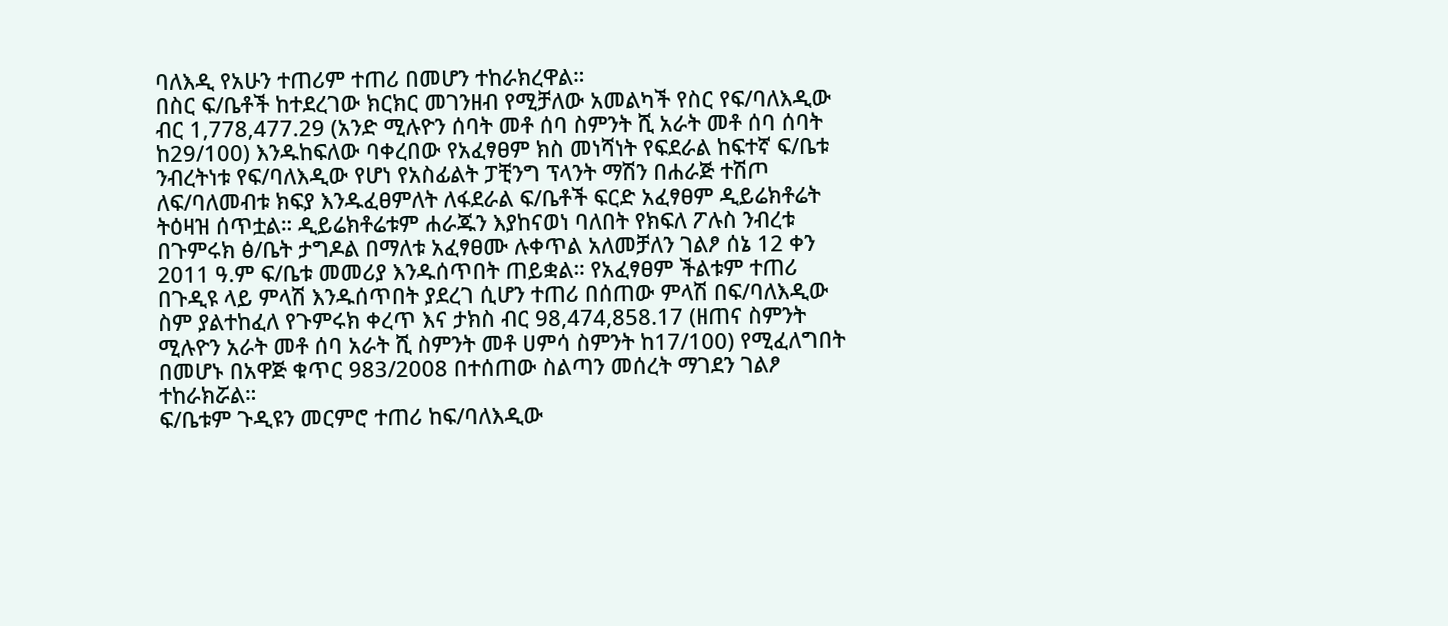ባለእዲ የአሁን ተጠሪም ተጠሪ በመሆን ተከራክረዋል።
በስር ፍ/ቤቶች ከተደረገው ክርክር መገንዘብ የሚቻለው አመልካች የስር የፍ/ባለእዲው ብር 1,778,477.29 (አንድ ሚሉዮን ሰባት መቶ ሰባ ስምንት ሺ አራት መቶ ሰባ ሰባት ከ29/100) እንዱከፍለው ባቀረበው የአፈፃፀም ክስ መነሻነት የፍደራል ከፍተኛ ፍ/ቤቱ ንብረትነቱ የፍ/ባለእዲው የሆነ የአስፊልት ፓቺንግ ፕላንት ማሽን በሐራጅ ተሽጦ ለፍ/ባለመብቱ ክፍያ እንዱፈፀምለት ለፋደራል ፍ/ቤቶች ፍርድ አፈፃፀም ዲይሬክቶሬት ትዕዛዝ ሰጥቷል። ዲይሬክቶሬቱም ሐራጁን እያከናወነ ባለበት የክፍለ ፖሉስ ንብረቱ በጉምሩክ ፅ/ቤት ታግዶል በማለቱ አፈፃፀሙ ሉቀጥል አለመቻለን ገልፆ ሰኔ 12 ቀን 2011 ዓ.ም ፍ/ቤቱ መመሪያ እንዱሰጥበት ጠይቋል። የአፈፃፀም ችልቱም ተጠሪ በጉዲዩ ላይ ምላሽ እንዱሰጥበት ያደረገ ሲሆን ተጠሪ በሰጠው ምላሽ በፍ/ባለእዲው ስም ያልተከፈለ የጉምሩክ ቀረጥ እና ታክስ ብር 98,474,858.17 (ዘጠና ስምንት ሚሉዮን አራት መቶ ሰባ አራት ሺ ስምንት መቶ ሀምሳ ስምንት ከ17/100) የሚፈለግበት በመሆኑ በአዋጅ ቁጥር 983/2008 በተሰጠው ስልጣን መሰረት ማገደን ገልፆ ተከራክሯል።
ፍ/ቤቱም ጉዲዩን መርምሮ ተጠሪ ከፍ/ባለእዲው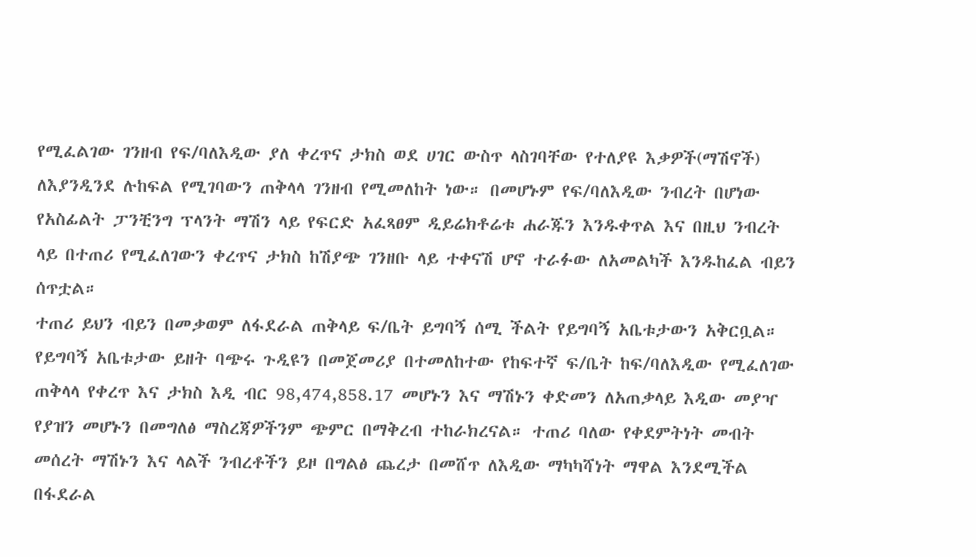የሚፈልገው ገንዘብ የፍ/ባለእዲው ያለ ቀረጥና ታክስ ወደ ሀገር ውስጥ ላስገባቸው የተለያዩ እቃዎች(ማሽኖች) ለእያንዲንደ ሉከፍል የሚገባውን ጠቅላላ ገንዘብ የሚመለከት ነው። በመሆኑም የፍ/ባለእዲው ንብረት በሆነው የአስፊልት ፓንቺንግ ፕላንት ማሽን ላይ የፍርድ አፈጻፀም ዲይሬክቶሬቱ ሐራጁን እንዱቀጥል እና በዚህ ንብረት ላይ በተጠሪ የሚፈለገውን ቀረጥና ታክስ ከሽያጭ ገንዘቡ ላይ ተቀናሽ ሆኖ ተራፉው ለአመልካች እንዱከፈል ብይን ሰጥቷል።
ተጠሪ ይህን ብይን በመቃወም ለፋደራል ጠቅላይ ፍ/ቤት ይግባኝ ሰሚ ችልት የይግባኝ አቤቱታውን አቅርቧል። የይግባኝ አቤቱታው ይዘት ባጭሩ ጉዲዩን በመጀመሪያ በተመለከተው የከፍተኛ ፍ/ቤት ከፍ/ባለእዲው የሚፈለገው ጠቅላላ የቀረጥ እና ታክስ እዲ ብር 98,474,858.17 መሆኑን እና ማሽኑን ቀድመን ለአጠቃላይ እዲው መያዣ የያዝን መሆኑን በመግለፅ ማስረጃዎችንም ጭምር በማቅረብ ተከራክረናል። ተጠሪ ባለው የቀደምትነት መብት መሰረት ማሽኑን እና ላልች ንብረቶችን ይዞ በግልፅ ጨረታ በመሸጥ ለእዲው ማካካሻነት ማዋል እንደሚችል በፋደራል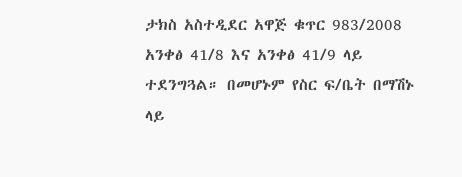ታክስ አስተዲደር አዋጅ ቁጥር 983/2008 አንቀፅ 41/8 እና አንቀፅ 41/9 ላይ ተደንግጓል። በመሆኑም የስር ፍ/ቤት በማሽኑ ላይ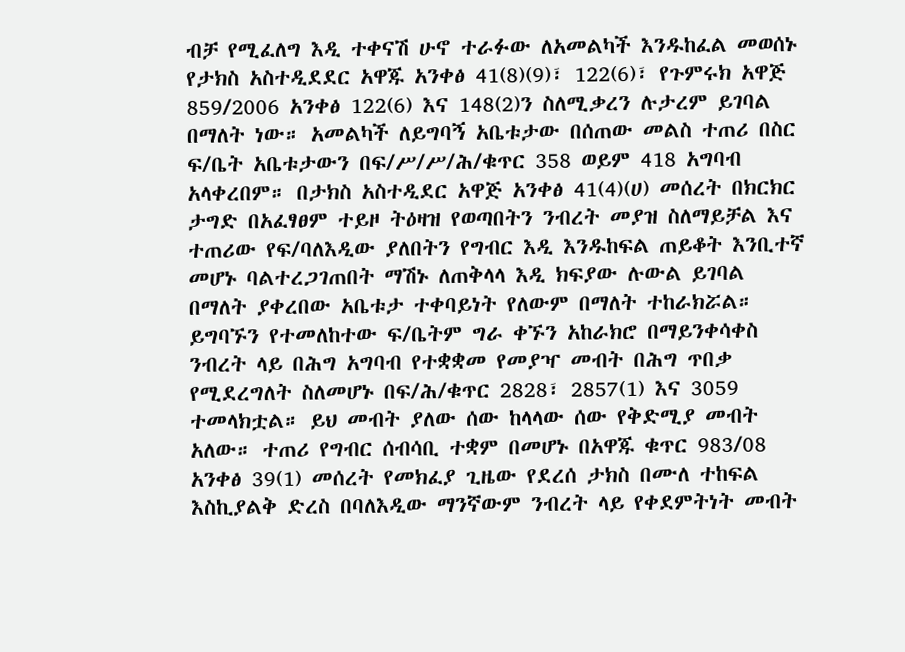ብቻ የሚፈለግ እዲ ተቀናሽ ሁኖ ተራፉው ለአመልካች እንዱከፈል መወሰኑ የታክስ አስተዲደደር አዋጁ አንቀፅ 41(8)(9)፣ 122(6)፣ የጉምሩክ አዋጅ 859/2006 አንቀፅ 122(6) እና 148(2)ን ስለሚቃረን ሉታረም ይገባል በማለት ነው። አመልካች ለይግባኝ አቤቱታው በሰጠው መልስ ተጠሪ በስር ፍ/ቤት አቤቱታውን በፍ/ሥ/ሥ/ሕ/ቁጥር 358 ወይም 418 አግባብ አላቀረበም። በታክስ አስተዲደር አዋጅ አንቀፅ 41(4)(ሀ) መሰረት በክርክር ታግድ በአፈፃፀም ተይዞ ትዕዛዝ የወጣበትን ንብረት መያዝ ስለማይቻል እና ተጠሪው የፍ/ባለእዲው ያለበትን የግብር እዲ እንዱከፍል ጠይቆት እንቢተኛ መሆኑ ባልተረጋገጠበት ማሽኑ ለጠቅላላ እዲ ክፍያው ሉውል ይገባል በማለት ያቀረበው አቤቱታ ተቀባይነት የለውም በማለት ተከራክሯል። ይግባኙን የተመለከተው ፍ/ቤትም ግራ ቀኙን አከራክሮ በማይንቀሳቀስ ንብረት ላይ በሕግ አግባብ የተቋቋመ የመያዣ መብት በሕግ ጥበቃ የሚደረግለት ስለመሆኑ በፍ/ሕ/ቁጥር 2828፣ 2857(1) እና 3059 ተመላክቷል። ይህ መብት ያለው ሰው ከላላው ሰው የቅድሚያ መብት አለው። ተጠሪ የግብር ሰብሳቢ ተቋም በመሆኑ በአዋጁ ቁጥር 983/08 አንቀፅ 39(1) መሰረት የመክፈያ ጊዜው የደረሰ ታክስ በሙለ ተከፍል እስኪያልቅ ድረስ በባለእዲው ማንኛውም ንብረት ላይ የቀደምትነት መብት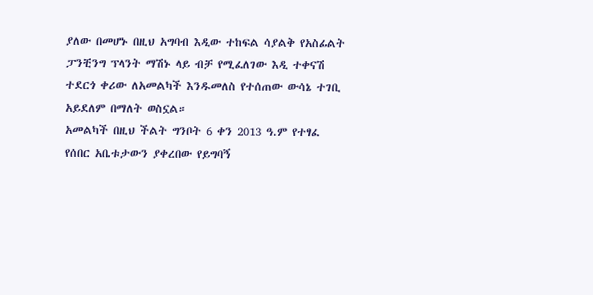ያለው በመሆኑ በዚህ አግባብ እዲው ተከፍል ሳያልቅ የአስፊልት ፓንቺንግ ፕላንት ማሽኑ ላይ ብቻ የሚፈለገው እዲ ተቀናሽ ተደርጎ ቀሪው ለአመልካች እንዱመለስ የተሰጠው ውሳኔ ተገቢ አይደለም በማለት ወስኗል።
አመልካች በዚህ ችልት ግንቦት 6 ቀን 2013 ዓ.ም የተፃፈ የሰበር አቤቱታውን ያቀረበው የይግባኝ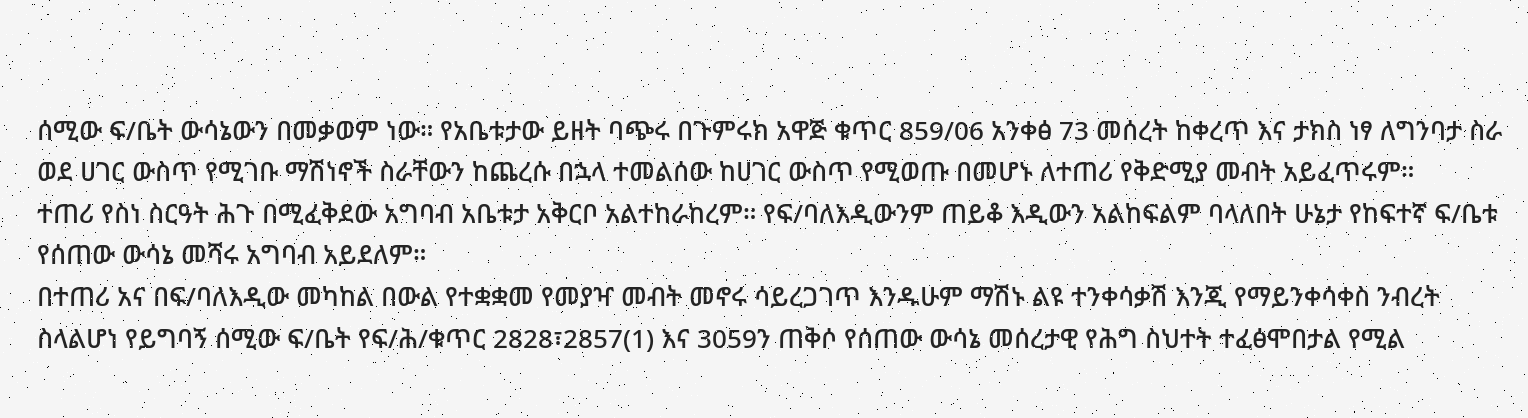ሰሚው ፍ/ቤት ውሳኔውን በመቃወም ነው። የአቤቱታው ይዘት ባጭሩ በጉምሩክ አዋጅ ቁጥር 859/06 አንቀፅ 73 መሰረት ከቀረጥ እና ታክስ ነፃ ለግንባታ ስራ ወደ ሀገር ውስጥ የሚገቡ ማሽነኖች ስራቸውን ከጨረሱ በኋላ ተመልሰው ከሀገር ውስጥ የሚወጡ በመሆኑ ለተጠሪ የቅድሚያ መብት አይፈጥሩም።
ተጠሪ የስነ ስርዓት ሕጉ በሚፈቅደው አግባብ አቤቱታ አቅርቦ አልተከራከረም። የፍ/ባለእዲውንም ጠይቆ እዲውን አልከፍልም ባላለበት ሁኔታ የከፍተኛ ፍ/ቤቱ የሰጠው ውሳኔ መሻሩ አግባብ አይደለም።
በተጠሪ አና በፍ/ባለእዲው መካከል በውል የተቋቋመ የመያዣ መብት መኖሩ ሳይረጋገጥ እንዱሁም ማሽኑ ልዩ ተንቀሳቃሽ እንጂ የማይንቀሳቀስ ንብረት ስላልሆነ የይግባኝ ሰሚው ፍ/ቤት የፍ/ሕ/ቁጥር 2828፣2857(1) እና 3059ን ጠቅሶ የሰጠው ውሳኔ መሰረታዊ የሕግ ስህተት ተፈፅሞበታል የሚል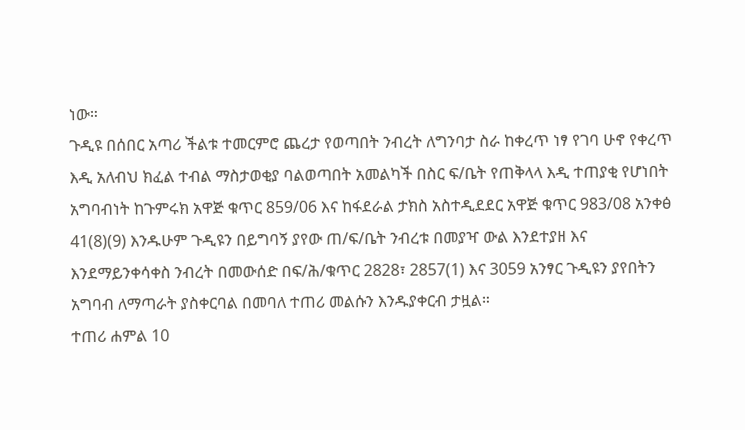ነው።
ጉዲዩ በሰበር አጣሪ ችልቱ ተመርምሮ ጨረታ የወጣበት ንብረት ለግንባታ ስራ ከቀረጥ ነፃ የገባ ሁኖ የቀረጥ እዲ አለብህ ክፈል ተብል ማስታወቂያ ባልወጣበት አመልካች በስር ፍ/ቤት የጠቅላላ እዲ ተጠያቂ የሆነበት አግባብነት ከጉምሩክ አዋጅ ቁጥር 859/06 እና ከፋደራል ታክስ አስተዲደደር አዋጅ ቁጥር 983/08 አንቀፅ 41(8)(9) እንዱሁም ጉዲዩን በይግባኝ ያየው ጠ/ፍ/ቤት ንብረቱ በመያዣ ውል እንደተያዘ እና እንደማይንቀሳቀስ ንብረት በመውሰድ በፍ/ሕ/ቁጥር 2828፣ 2857(1) እና 3059 አንፃር ጉዲዩን ያየበትን አግባብ ለማጣራት ያስቀርባል በመባለ ተጠሪ መልሱን እንዱያቀርብ ታዟል።
ተጠሪ ሐምል 10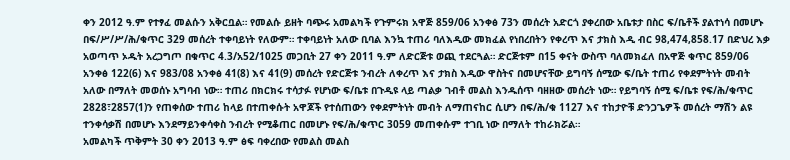ቀን 2012 ዓ.ም የተፃፈ መልሱን አቅርቧል። የመልሱ ይዘት ባጭሩ አመልካች የጉምሩክ አዋጅ 859/06 አንቀፅ 73ን መሰረት አድርጎ ያቀረበው አቤቱታ በስር ፍ/ቤቶች ያልተነሳ በመሆኑ በፍ/ሥ/ሥ/ሕ/ቁጥር 329 መሰረት ተቀባይነት የለውም። ተቀባይነት አለው ቢባል እንኳ ተጠሪ ባለእዲው መክፈል የነበረበትን የቀረጥ እና ታክስ እዲ ብር 98,474,858.17 በድህረ እቃ አወጣጥ ኦዱት አረጋግጦ በቁጥር 4.3/አ52/1025 መጋቢት 27 ቀን 2011 ዓ.ም ለድርጅቱ ወጪ ተደርጓል። ድርጅቱም በ15 ቀናት ውስጥ ባለመክፈለ በአዋጅ ቁጥር 859/06 አንቀፅ 122(6) እና 983/08 አንቀፅ 41(8) እና 41(9) መሰረት የድርጅቱ ንብረት ለቀረጥ እና ታክስ እዲው ዋስትና በመሆናቸው ይግባኝ ሰሚው ፍ/ቤት ተጠሪ የቀደምትነት መብት አለው በማለት መወሰኑ አግባብ ነው። ተጠሪ በክርክሩ ተሳታፉ የሆነው ፍ/ቤቱ በጉዲዩ ላይ ጣልቃ ገብቶ መልስ እንዱሰጥ ባዘዘው መሰረት ነው። የይግባኝ ሰሚ ፍ/ቤቱ የፍ/ሕ/ቁጥር 2828፣2857(1)ን የጠቀሰው ተጠሪ ከላይ በተጠቀሱት አዋጆች የተሰጠውን የቀደምትነት መብት ለማጠናከር ሲሆን በፍ/ሕ/ቁ 1127 እና ተከታዮቹ ድንጋጌዎች መሰረት ማሽን ልዩ ተንቀሳቃሽ በመሆኑ እንደማይንቀሳቀስ ንብረት የሚቆጠር በመሆኑ የፍ/ሕ/ቁጥር 3059 መጠቀሱም ተገቢ ነው በማለት ተከራክሯል።
አመልካች ጥቅምት 30 ቀን 2013 ዓ.ም ፅፍ ባቀረበው የመልስ መልስ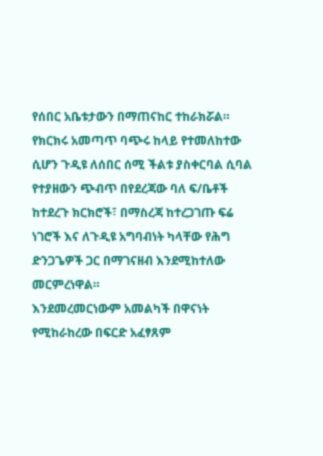የሰበር አቤቱታውን በማጠናከር ተከራክሯል።
የክርክሩ አመጣጥ ባጭሩ ከላይ የተመለከተው ሲሆን ጉዲዩ ለሰበር ሰሚ ችልቱ ያስቀርባል ሲባል የተያዘውን ጭብጥ በየደረጃው ባለ ፍ/ቤቶች ከተደረጉ ክርክሮች፣ በማስረጃ ከተረጋገጡ ፍሬ ነገሮች እና ለጉዲዩ አግባብነት ካላቸው የሕግ ድንጋጌዎች ጋር በማገናዘብ እንደሚከተለው መርምረነዋል።
እንደመረመርነውም አመልካች በዋናነት የሚከራከረው በፍርድ አፈፃጸም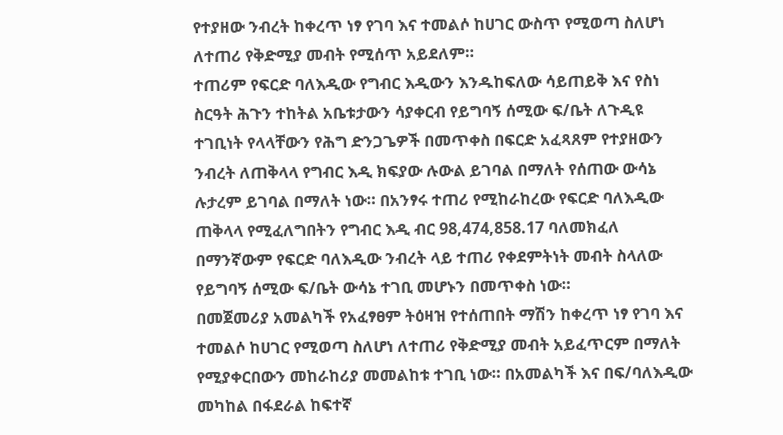የተያዘው ንብረት ከቀረጥ ነፃ የገባ እና ተመልሶ ከሀገር ውስጥ የሚወጣ ስለሆነ ለተጠሪ የቅድሚያ መብት የሚሰጥ አይደለም።
ተጠሪም የፍርድ ባለእዲው የግብር እዲውን እንዱከፍለው ሳይጠይቅ እና የስነ ስርዓት ሕጉን ተከትል አቤቱታውን ሳያቀርብ የይግባኝ ሰሚው ፍ/ቤት ለጉዲዩ ተገቢነት የላላቸውን የሕግ ድንጋጌዎች በመጥቀስ በፍርድ አፈጻጸም የተያዘውን ንብረት ለጠቅላላ የግብር እዲ ክፍያው ሉውል ይገባል በማለት የሰጠው ውሳኔ ሉታረም ይገባል በማለት ነው። በአንፃሩ ተጠሪ የሚከራከረው የፍርድ ባለእዲው ጠቅላላ የሚፈለግበትን የግብር እዲ ብር 98,474,858.17 ባለመክፈለ በማንኛውም የፍርድ ባለእዲው ንብረት ላይ ተጠሪ የቀደምትነት መብት ስላለው የይግባኝ ሰሚው ፍ/ቤት ውሳኔ ተገቢ መሆኑን በመጥቀስ ነው።
በመጀመሪያ አመልካች የአፈፃፀም ትዕዛዝ የተሰጠበት ማሽን ከቀረጥ ነፃ የገባ እና ተመልሶ ከሀገር የሚወጣ ስለሆነ ለተጠሪ የቅድሚያ መብት አይፈጥርም በማለት የሚያቀርበውን መከራከሪያ መመልከቱ ተገቢ ነው። በአመልካች እና በፍ/ባለእዲው መካከል በፋደራል ከፍተኛ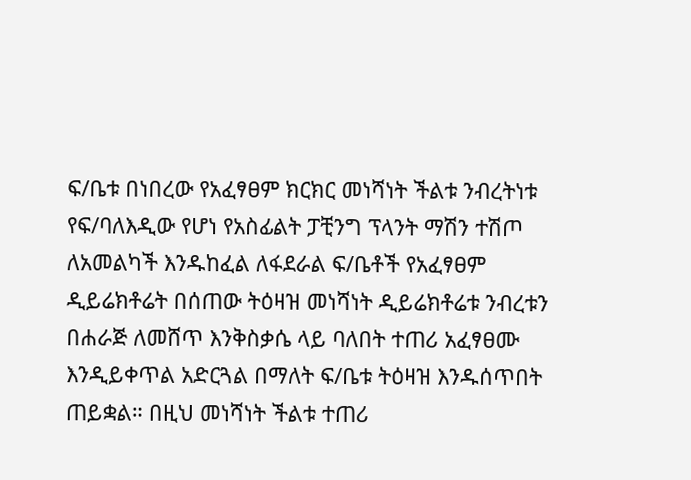ፍ/ቤቱ በነበረው የአፈፃፀም ክርክር መነሻነት ችልቱ ንብረትነቱ የፍ/ባለእዲው የሆነ የአስፊልት ፓቺንግ ፕላንት ማሽን ተሽጦ ለአመልካች እንዱከፈል ለፋደራል ፍ/ቤቶች የአፈፃፀም ዲይሬክቶሬት በሰጠው ትዕዛዝ መነሻነት ዲይሬክቶሬቱ ንብረቱን በሐራጅ ለመሸጥ እንቅስቃሴ ላይ ባለበት ተጠሪ አፈፃፀሙ እንዲይቀጥል አድርጓል በማለት ፍ/ቤቱ ትዕዛዝ እንዱሰጥበት ጠይቋል። በዚህ መነሻነት ችልቱ ተጠሪ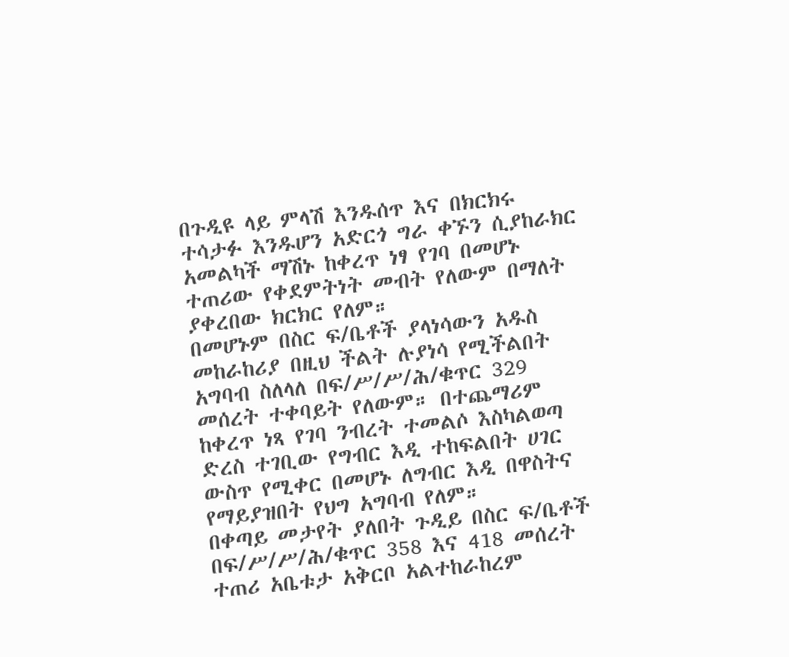በጉዲዩ ላይ ምላሽ እንዱሰጥ እና በክርክሩ ተሳታፉ እንዱሆን አድርጎ ግራ ቀኙን ሲያከራክር አመልካች ማሽኑ ከቀረጥ ነፃ የገባ በመሆኑ ተጠሪው የቀደምትነት መብት የለውም በማለት ያቀረበው ክርክር የለም።
በመሆኑም በስር ፍ/ቤቶች ያላነሳውን አዱስ መከራከሪያ በዚህ ችልት ሉያነሳ የሚችልበት አግባብ ስለላለ በፍ/ሥ/ሥ/ሕ/ቁጥር 329 መሰረት ተቀባይት የለውም። በተጨማሪም ከቀረጥ ነጻ የገባ ንብረት ተመልሶ እስካልወጣ ድረስ ተገቢው የግብር እዲ ተከፍልበት ሀገር ውስጥ የሚቀር በመሆኑ ለግብር እዲ በዋስትና የማይያዝበት የህግ አግባብ የለም።
በቀጣይ መታየት ያለበት ጉዲይ በስር ፍ/ቤቶች በፍ/ሥ/ሥ/ሕ/ቁጥር 358 እና 418 መሰረት ተጠሪ አቤቱታ አቅርቦ አልተከራከረም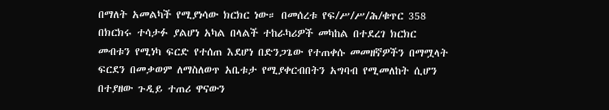በማለት አመልካች የሚያነሳው ክርክር ነው። በመሰረቱ የፍ/ሥ/ሥ/ሕ/ቁጥር 358 በክርክሩ ተሳታፉ ያልሆነ አካል በላልች ተከራካሪዎች መካከል በተደረገ ክርክር መብቱን የሚነካ ፍርድ የተሰጠ እደሆነ በድንጋጌው የተጠቀሱ መመዘኛዎችን በማሟላት ፍርደን በመቃወም ለማስለወጥ አቤቱታ የሚያቀርብበትን አግባብ የሚመለከት ሲሆን በተያዘው ጉዲይ ተጠሪ ዋናውን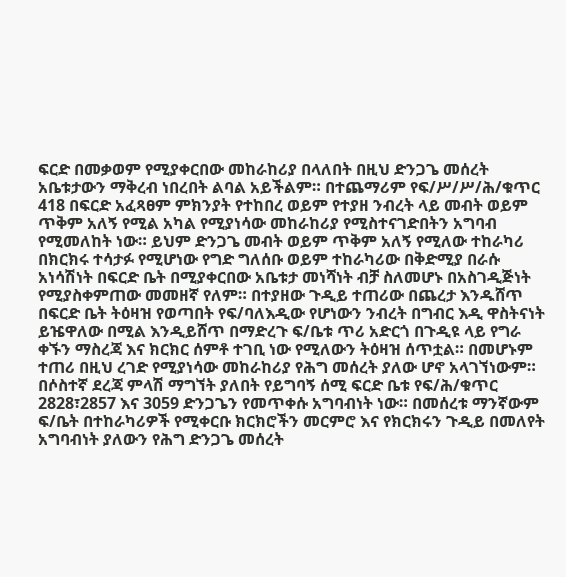ፍርድ በመቃወም የሚያቀርበው መከራከሪያ በላለበት በዚህ ድንጋጌ መሰረት አቤቱታውን ማቅረብ ነበረበት ልባል አይችልም። በተጨማሪም የፍ/ሥ/ሥ/ሕ/ቁጥር 418 በፍርድ አፈጻፀም ምክንያት የተከበረ ወይም የተያዘ ንብረት ላይ መብት ወይም ጥቅም አለኝ የሚል አካል የሚያነሳው መከራከሪያ የሚስተናገድበትን አግባብ የሚመለከት ነው። ይህም ድንጋጌ መብት ወይም ጥቅም አለኝ የሚለው ተከራካሪ በክርክሩ ተሳታፉ የሚሆነው የግድ ግለሰቡ ወይም ተከራካሪው በቅድሚያ በራሱ አነሳሽነት በፍርድ ቤት በሚያቀርበው አቤቱታ መነሻነት ብቻ ስለመሆኑ በአስገዲጅነት የሚያስቀምጠው መመዘኛ የለም። በተያዘው ጉዲይ ተጠሪው በጨረታ እንዱሸጥ በፍርድ ቤት ትዕዛዝ የወጣበት የፍ/ባለእዲው የሆነውን ንብረት በግብር እዲ ዋስትናነት ይዤዋለው በሚል እንዲይሸጥ በማድረጉ ፍ/ቤቱ ጥሪ አድርጎ በጉዲዩ ላይ የግራ ቀኙን ማስረጃ እና ክርክር ሰምቶ ተገቢ ነው የሚለውን ትዕዛዝ ሰጥቷል። በመሆኑም ተጠሪ በዚህ ረገድ የሚያነሳው መከራከሪያ የሕግ መሰረት ያለው ሆኖ አላገኘነውም።
በሶስተኛ ደረጃ ምላሽ ማግኘት ያለበት የይግባኝ ሰሚ ፍርድ ቤቱ የፍ/ሕ/ቁጥር 2828፣2857 እና 3059 ድንጋጌን የመጥቀሱ አግባብነት ነው። በመሰረቱ ማንኛውም ፍ/ቤት በተከራካሪዎች የሚቀርቡ ክርክሮችን መርምሮ እና የክርክሩን ጉዲይ በመለየት አግባብነት ያለውን የሕግ ድንጋጌ መሰረት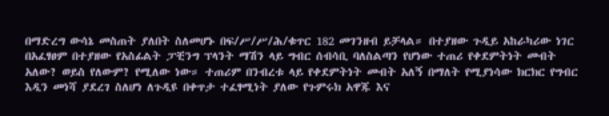በማድረግ ውሳኔ መስጠት ያለበት ስለመሆኑ በፍ/ሥ/ሥ/ሕ/ቁጥር 182 መገንዘብ ይቻላል። በተያዘው ጉዲይ አከራካሪው ነገር በአፈፃፀም በተያዘው የአስፊልት ፓቺንግ ፕላንት ማሽን ላይ ግብር ሰብሳቢ ባለስልጣን የሆነው ተጠሪ የቀደምትነት መብት አለው? ወይስ የለውም? የሚለው ነው። ተጠሪም በንብረቱ ላይ የቀደምትነት መብት አለኝ በማለት የሚያነሳው ክርክር የግብር እዲን መነሻ ያደረገ ስለሆነ ለጉዲዩ በቀጥታ ተፈፃሚነት ያለው የጉምሩክ አዋጁ እና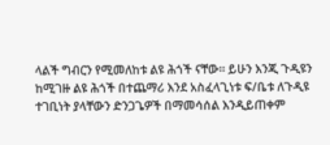ላልች ግብርን የሚመለከቱ ልዩ ሕጎች ናቸው። ይሁን እንጂ ጉዲዩን ከሚገዙ ልዩ ሕጎች በተጨማሪ እንደ አስፈላጊነቱ ፍ/ቤቱ ለጉዲዩ ተገቢነት ያላቸውን ድንጋጌዎች በማመሳሰል እንዲይጠቀም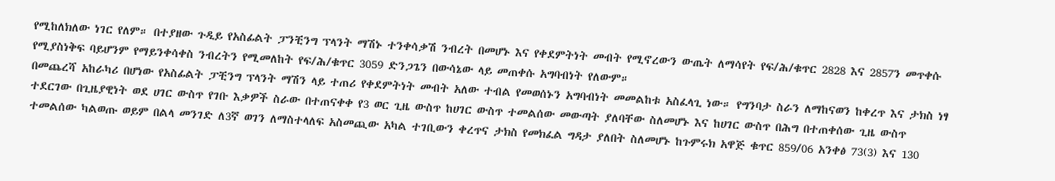የሚከለክለው ነገር የለም። በተያዘው ጉዲይ የአስፊልት ፓንቺንግ ፕላንት ማሽኑ ተንቀሳቃሽ ንብረት በመሆኑ እና የቀደምትነት መብት የሚኖረውን ውጤት ለማሳየት የፍ/ሕ/ቁጥር 2828 እና 2857ን መጥቀሱ የሚያስነቅፍ ባይሆንም የማይንቀሳቀስ ንብረትን የሚመለከት የፍ/ሕ/ቁጥር 3059 ድንጋጌን በውሳኔው ላይ መጠቀሱ አግባብነት የለውም።
በመጨረሻ አከራካሪ በሆነው የአስፊልት ፓቺንግ ፕላንት ማሽን ላይ ተጠሪ የቀደምትነት መብት አለው ተብል የመወሰኑን አግባብነት መመልከቱ አስፈላጊ ነው። የግንባታ ስራን ለማከናወን ከቀረጥ እና ታክስ ነፃ ተደርገው በጊዜያዊነት ወደ ሀገር ውስጥ የገቡ እቃዎች ስራው በተጠናቀቀ የ3 ወር ጊዜ ውስጥ ከሀገር ውስጥ ተመልሰው መውጣት ያለባቸው ስለመሆኑ እና ከሀገር ውስጥ በሕግ በተጠቀሰው ጊዜ ውስጥ ተመልሰው ካልወጡ ወይም በልላ መንገድ ለ3ኛ ወገን ለማስተላለፍ አስመጪው አካል ተገቢውን ቀረጥና ታክስ የመክፈል ግዳታ ያለበት ስለመሆኑ ከጉምሩክ አዋጅ ቁጥር 859/06 አንቀፅ 73(3) እና 130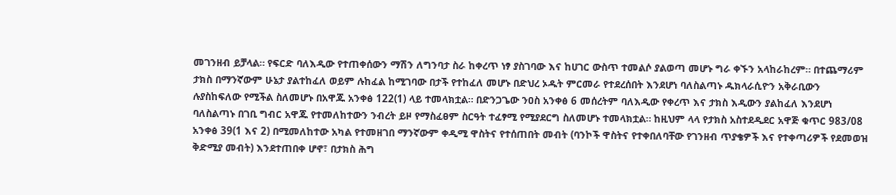መገንዘብ ይቻላል። የፍርድ ባለእዲው የተጠቀሰውን ማሽን ለግንባታ ስራ ከቀረጥ ነፃ ያስገባው እና ከሀገር ውስጥ ተመልሶ ያልወጣ መሆኑ ግራ ቀኙን አላከራከረም። በተጨማሪም ታክስ በማንኛውም ሁኔታ ያልተከፈለ ወይም ሉከፈል ከሚገባው በታች የተከፈለ መሆኑ በድህረ ኦዱት ምርመራ የተደረሰበት እንደሆነ ባለስልጣኑ ዱክላራሲዮን አቅራቢውን ሉያስከፍለው የሚችል ስለመሆኑ በአዋጁ አንቀፅ 122(1) ላይ ተመላክቷል። በድንጋጌው ንዐስ አንቀፅ 6 መሰረትም ባለእዲው የቀረጥ እና ታክስ እዲውን ያልከፈለ እንደሆነ ባለስልጣኑ በገቢ ግብር አዋጁ የተመለከተውን ንብረት ይዞ የማስፈፀም ስርዓት ተፈፃሚ የሚያደርግ ስለመሆኑ ተመላክቷል። ከዚህም ላላ የታክስ አስተደዲደር አዋጅ ቁጥር 983/08 አንቀፅ 39(1 እና 2) በሚመለከተው አካል የተመዘገበ ማንኛውም ቀዲሚ ዋስትና የተሰጠበት መብት (ባንኮች ዋስትና የተቀበለባቸው የገንዘብ ጥያቄዎች እና የተቀጣሪዎች የደመወዝ ቅድሚያ መብት) እንደተጠበቀ ሆኖ፣ በታክስ ሕግ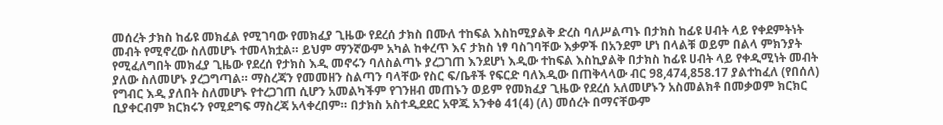መሰረት ታክስ ከፊዩ መክፈል የሚገባው የመክፈያ ጊዜው የደረሰ ታክስ በሙለ ተከፍል እስከሚያልቅ ድረስ ባለሥልጣኑ በታክስ ከፊዩ ሀብት ላይ የቀደምትነት መብት የሚኖረው ስለመሆኑ ተመላክቷል። ይህም ማንኛውም አካል ከቀረጥ እና ታክስ ነፃ ባስገባቸው እቃዎች በአንደም ሆነ በላልቹ ወይም በልላ ምክንያት የሚፈለግበት መክፈያ ጊዜው የደረሰ የታክስ እዲ መኖሩን ባለስልጣኑ ያረጋገጠ እንደሆነ እዲው ተከፍል እስኪያልቅ በታክስ ከፊዩ ሀብት ላይ የቀዲሚነት መብት ያለው ስለመሆኑ ያረጋግጣል። ማስረጃን የመመዘን ስልጣን ባላቸው የስር ፍ/ቤቶች የፍርድ ባለእዲው በጠቅላላው ብር 98,474,858.17 ያልተከፈለ (የበሰለ) የግብር እዲ ያለበት ስለመሆኑ የተረጋገጠ ሲሆን አመልካችም የገንዘብ መጠኑን ወይም የመክፈያ ጊዜው የደረሰ አለመሆኑን አስመልክቶ በመቃወም ክርክር ቢያቀርብም ክርክሩን የሚደግፍ ማስረጃ አላቀረበም። በታክስ አስተዲደደር አዋጁ አንቀፅ 41(4) (ለ) መሰረት በማናቸውም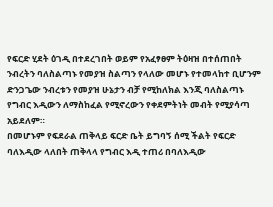የፍርድ ሂደት ዕገዲ በተደረገበት ወይም የአፈፃፀም ትዕዛዝ በተሰጠበት ንብረትን ባለስልጣኑ የመያዝ ስልጣን የላለው መሆኑ የተመላከተ ቢሆንም ድንጋጌው ንብረቱን የመያዝ ሁኔታን ብቻ የሚከለክል እንጂ ባለስልጣኑ የግብር እዲውን ለማስከፈል የሚኖረውን የቀደምትነት መብት የሚያሳጣ አይደለም።
በመሆኑም የፍደራል ጠቅላይ ፍርድ ቤት ይግባኝ ሰሚ ችልት የፍርድ ባለእዲው ላለበት ጠቅላላ የግብር እዲ ተጠሪ በባለእዲው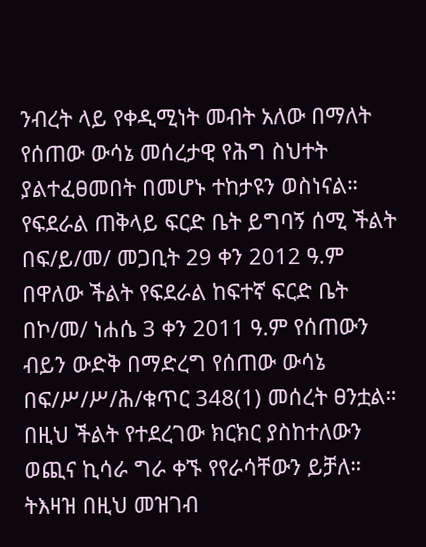ንብረት ላይ የቀዲሚነት መብት አለው በማለት የሰጠው ውሳኔ መሰረታዊ የሕግ ስህተት ያልተፈፀመበት በመሆኑ ተከታዩን ወስነናል።
የፍደራል ጠቅላይ ፍርድ ቤት ይግባኝ ሰሚ ችልት በፍ/ይ/መ/ መጋቢት 29 ቀን 2012 ዓ.ም በዋለው ችልት የፍደራል ከፍተኛ ፍርድ ቤት በኮ/መ/ ነሐሴ 3 ቀን 2011 ዓ.ም የሰጠውን ብይን ውድቅ በማድረግ የሰጠው ውሳኔ በፍ/ሥ/ሥ/ሕ/ቁጥር 348(1) መሰረት ፀንቷል።
በዚህ ችልት የተደረገው ክርክር ያስከተለውን ወጪና ኪሳራ ግራ ቀኙ የየራሳቸውን ይቻለ።
ትእዛዝ በዚህ መዝገብ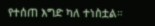የተሰጠ እግድ ካለ ተነስቷል።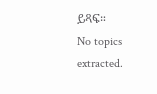ይጻፍ።
No topics extracted.